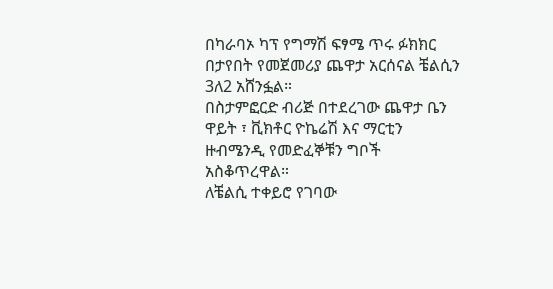በካራባኦ ካፕ የግማሽ ፍፃሜ ጥሩ ፉክክር በታየበት የመጀመሪያ ጨዋታ አርሰናል ቼልሲን 3ለ2 አሸንፏል።
በስታምፎርድ ብሪጅ በተደረገው ጨዋታ ቤን ዋይት ፣ ቪክቶር ዮኬሬሽ እና ማርቲን ዙብሜንዲ የመድፈኞቹን ግቦች አስቆጥረዋል።
ለቼልሲ ተቀይሮ የገባው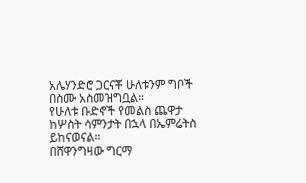አሌሃንድሮ ጋርናቾ ሁለቱንም ግቦች በስሙ አስመዝግቧል።
የሁለቱ ቡድኖች የመልስ ጨዋታ ከሦስት ሳምንታት በኋላ በኤምሬትስ ይከናወናል።
በሸዋንግዛው ግርማ